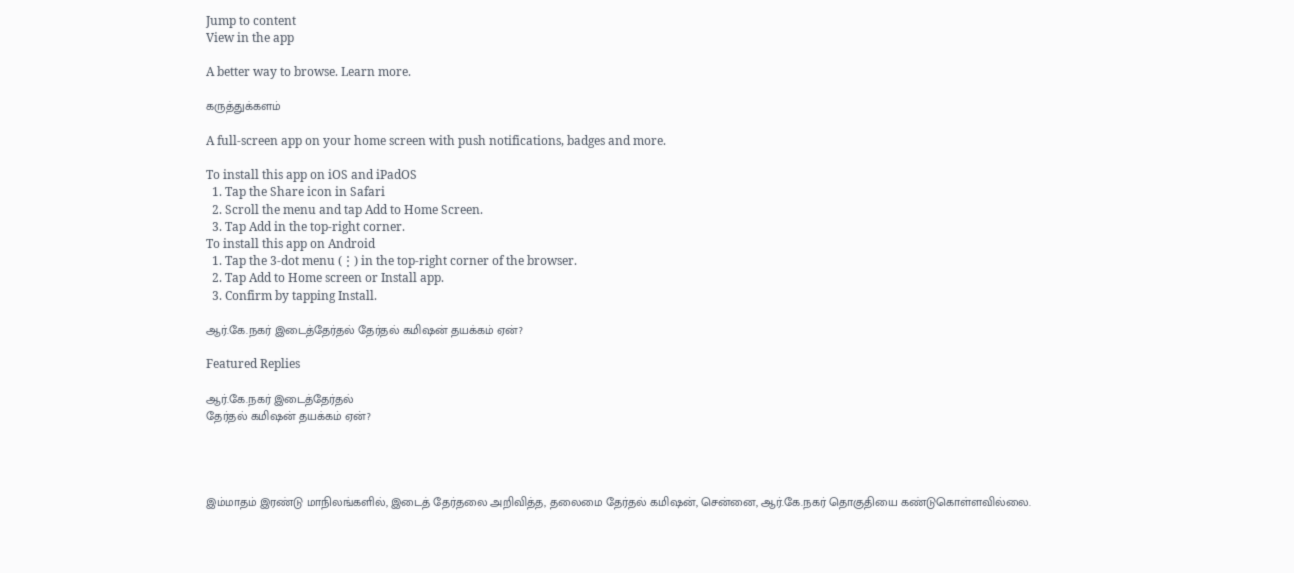Jump to content
View in the app

A better way to browse. Learn more.

கருத்துக்களம்

A full-screen app on your home screen with push notifications, badges and more.

To install this app on iOS and iPadOS
  1. Tap the Share icon in Safari
  2. Scroll the menu and tap Add to Home Screen.
  3. Tap Add in the top-right corner.
To install this app on Android
  1. Tap the 3-dot menu (⋮) in the top-right corner of the browser.
  2. Tap Add to Home screen or Install app.
  3. Confirm by tapping Install.

ஆர்.கே.நகர் இடைத்தேர்தல் தேர்தல் கமிஷன் தயக்கம் ஏன்?

Featured Replies

ஆர்.கே.நகர் இடைத்தேர்தல்
தேர்தல் கமிஷன் தயக்கம் ஏன்?




இம்மாதம் இரண்டு மாநிலங்களில், இடைத் தேர்தலை அறிவித்த, தலைமை தேர்தல் கமிஷன், சென்னை, ஆர்.கே.நகர் தொகுதியை கண்டுகொள்ளவில்லை.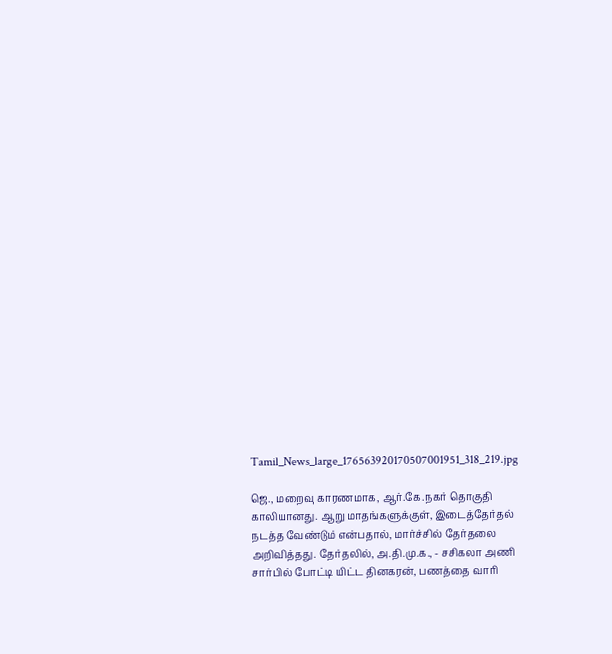Tamil_News_large_176563920170507001951_318_219.jpg

ஜெ., மறைவு காரணமாக, ஆர்.கே.நகர் தொகுதி காலியானது. ஆறு மாதங்களுக்குள், இடைத்தேர்தல் நடத்த வேண்டும் என்பதால், மார்ச்சில் தேர்தலை அறிவித்தது. தேர்தலில், அ.தி.மு.க., - சசிகலா அணி சார்பில் போட்டி யிட்ட தினகரன், பணத்தை வாரி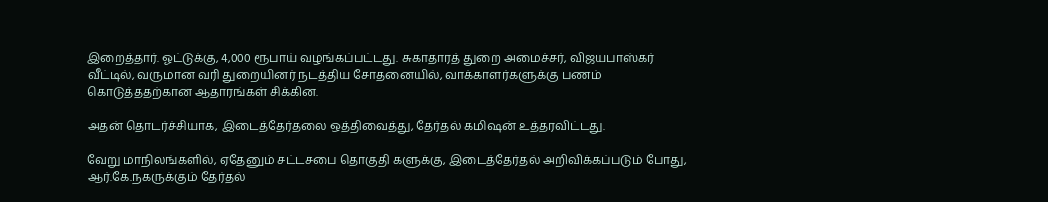இறைத்தார். ஓட்டுக்கு, 4,000 ரூபாய் வழங்கப்பட்டது. சுகாதாரத் துறை அமைச்சர், விஜயபாஸ்கர் வீட்டில், வருமான வரி துறையினர் நடத்திய சோதனையில், வாக்காளர்களுக்கு பணம் கொடுத்ததற்கான ஆதாரங்கள் சிக்கின.

அதன் தொடர்ச்சியாக, இடைத்தேர்தலை ஒத்திவைத்து, தேர்தல் கமிஷன் உத்தரவிட்டது.

வேறு மாநிலங்களில், ஏதேனும் சட்டசபை தொகுதி களுக்கு, இடைத்தேர்தல் அறிவிக்கப்படும் போது, ஆர்.கே.நகருக்கும் தேர்தல்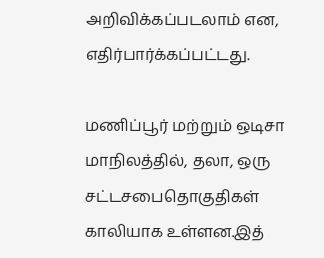அறிவிக்கப்படலாம் என, எதிர்பார்க்கப்பட்டது.

மணிப்பூர் மற்றும் ஒடிசா மாநிலத்தில், தலா, ஒரு சட்டசபைதொகுதிகள் காலியாக உள்ளன.இத்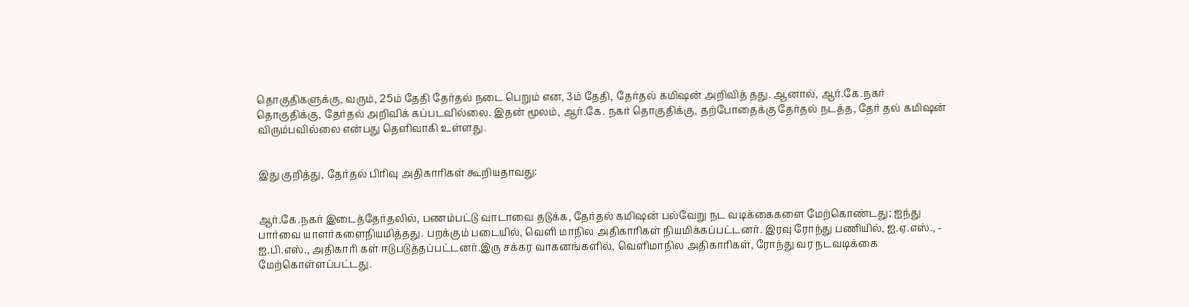தொகுதிகளுக்கு, வரும், 25ம் தேதி தேர்தல் நடை பெறும் என, 3ம் தேதி, தேர்தல் கமிஷன் அறிவித் தது. ஆனால், ஆர்.கே.நகர் தொகுதிக்கு, தேர்தல் அறிவிக் கப்படவில்லை. இதன் மூலம், ஆர்.கே. நகர் தொகுதிக்கு, தற்போதைக்கு தேர்தல் நடத்த, தேர் தல் கமிஷன் விரும்பவில்லை என்பது தெளிவாகி உள்ளது.


இது குறித்து, தேர்தல் பிரிவு அதிகாரிகள் கூறியதாவது:


ஆர்.கே.நகர் இடைத்தேர்தலில், பணம்பட்டு வாடாவை தடுக்க, தேர்தல் கமிஷன் பல்வேறு நட வடிக்கைகளை மேற்கொண்டது; ஐந்து பார்வை யாளர்களைநியமித்தது. பறக்கும் படையில், வெளி மாநில அதிகாரிகள் நியமிக்கப்பட்டனர். இரவு ரோந்து பணியில், ஐ.ஏ.எஸ்., - ஐ.பி.எஸ்., அதிகாரி கள் ஈடுபடுத்தப்பட்டனர்.இரு சக்கர வாகனங்களில், வெளிமாநில அதிகாரிகள், ரோந்து வர நடவடிக்கை மேற்கொள்ளப்பட்டது.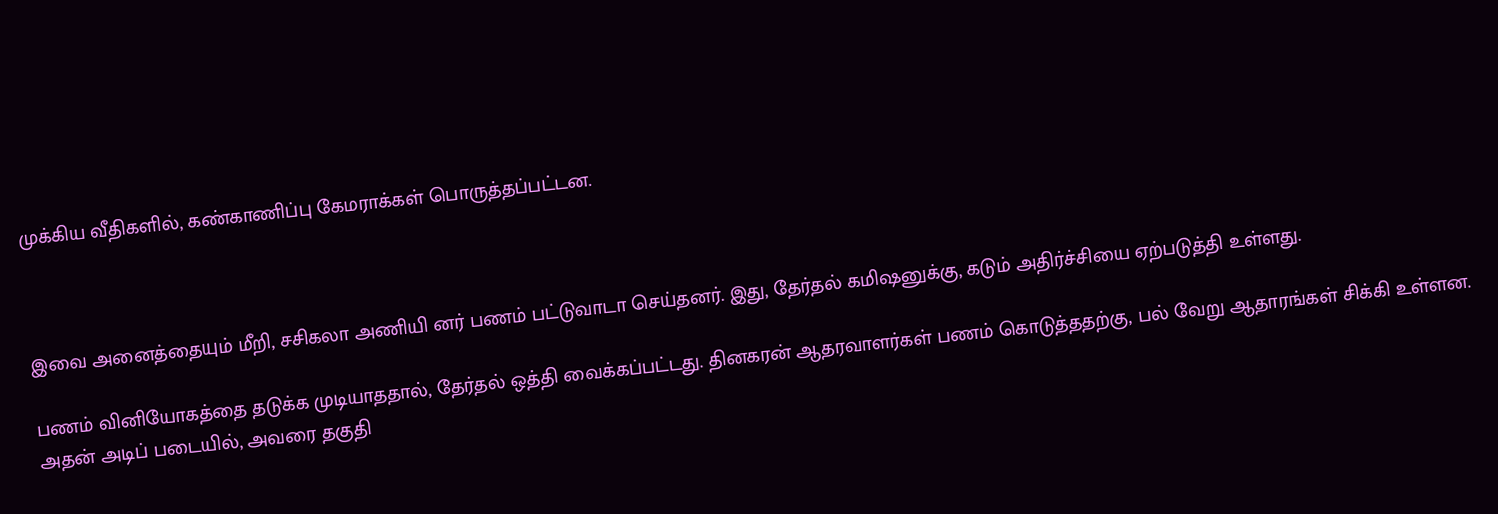முக்கிய வீதிகளில், கண்காணிப்பு கேமராக்கள் பொருத்தப்பட்டன.



இவை அனைத்தையும் மீறி, சசிகலா அணியி னர் பணம் பட்டுவாடா செய்தனர். இது, தேர்தல் கமிஷனுக்கு, கடும் அதிர்ச்சியை ஏற்படுத்தி உள்ளது.

பணம் வினியோகத்தை தடுக்க முடியாததால், தேர்தல் ஒத்தி வைக்கப்பட்டது. தினகரன் ஆதரவாளர்கள் பணம் கொடுத்ததற்கு, பல் வேறு ஆதாரங்கள் சிக்கி உள்ளன. அதன் அடிப் படையில், அவரை தகுதி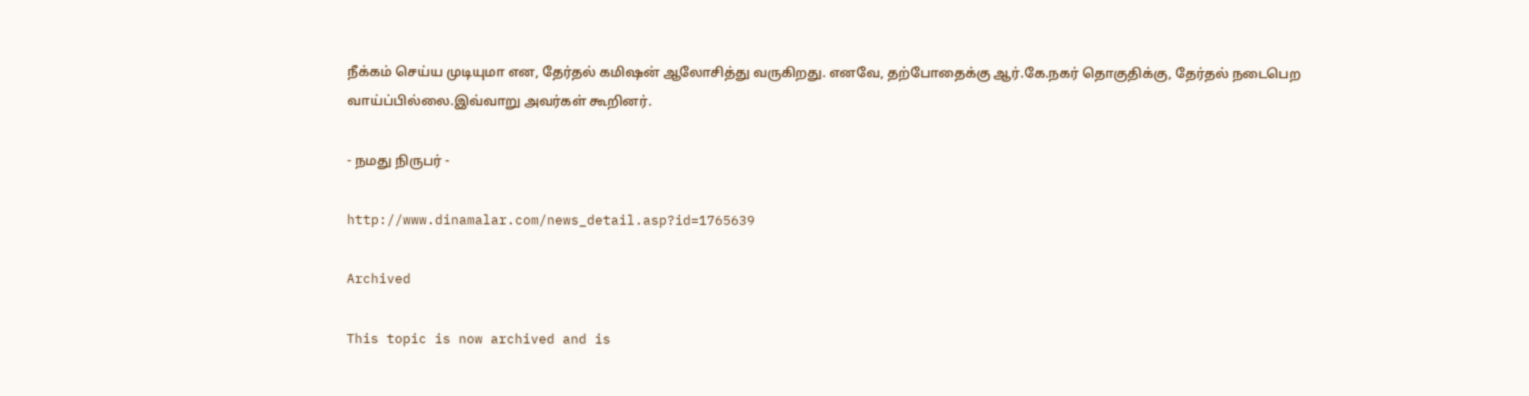நீக்கம் செய்ய முடியுமா என, தேர்தல் கமிஷன் ஆலோசித்து வருகிறது. எனவே, தற்போதைக்கு ஆர்.கே.நகர் தொகுதிக்கு, தேர்தல் நடைபெற வாய்ப்பில்லை.இவ்வாறு அவர்கள் கூறினர்.

- நமது நிருபர் -

http://www.dinamalar.com/news_detail.asp?id=1765639

Archived

This topic is now archived and is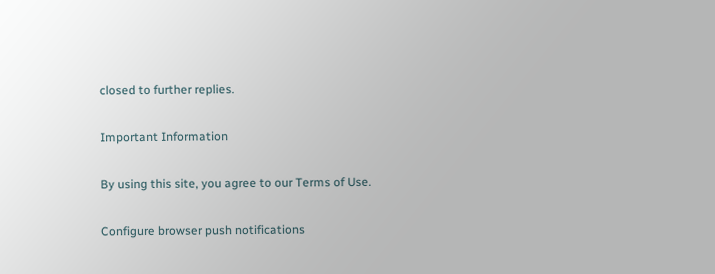closed to further replies.

Important Information

By using this site, you agree to our Terms of Use.

Configure browser push notifications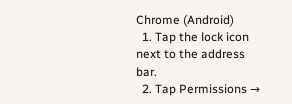Chrome (Android)
  1. Tap the lock icon next to the address bar.
  2. Tap Permissions →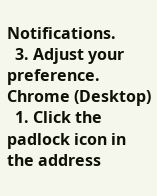Notifications.
  3. Adjust your preference.
Chrome (Desktop)
  1. Click the padlock icon in the address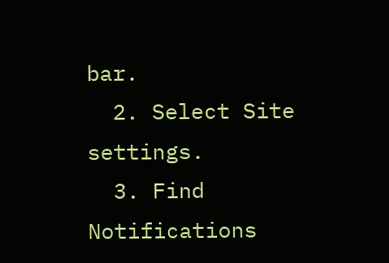bar.
  2. Select Site settings.
  3. Find Notifications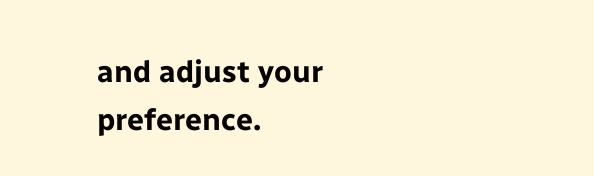and adjust your preference.